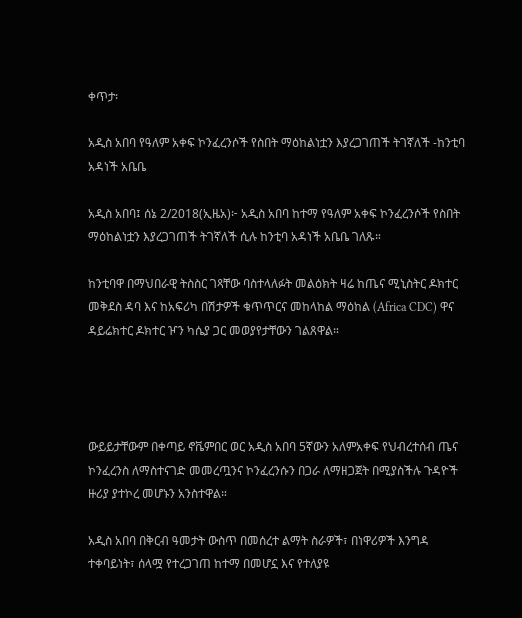ቀጥታ፡

አዲስ አበባ የዓለም አቀፍ ኮንፈረንሶች የስበት ማዕከልነቷን እያረጋገጠች ትገኛለች -ከንቲባ አዳነች አቤቤ

አዲስ አበባ፤ ሰኔ 2/2018(ኢዜአ)፦ አዲስ አበባ ከተማ የዓለም አቀፍ ኮንፈረንሶች የስበት ማዕከልነቷን እያረጋገጠች ትገኛለች ሲሉ ከንቲባ አዳነች አቤቤ ገለጹ።

ከንቲባዋ በማህበራዊ ትስስር ገጻቸው ባስተላለፉት መልዕክት ዛሬ ከጤና ሚኒስትር ዶክተር መቅደስ ዳባ እና ከአፍሪካ በሽታዎች ቁጥጥርና መከላከል ማዕከል (Africa CDC) ዋና ዳይሬክተር ዶክተር ዦን ካሴያ ጋር መወያየታቸውን ገልጸዋል።




ውይይታቸውም በቀጣይ ኖቬምበር ወር አዲስ አበባ 5ኛውን አለምአቀፍ የህብረተሰብ ጤና ኮንፈረንስ ለማስተናገድ መመረጧንና ኮንፈረንሱን በጋራ ለማዘጋጀት በሚያስችሉ ጉዳዮች ዙሪያ ያተኮረ መሆኑን አንስተዋል።

አዲስ አበባ በቅርብ ዓመታት ውስጥ በመሰረተ ልማት ስራዎች፣ በነዋሪዎች እንግዳ ተቀባይነት፣ ሰላሟ የተረጋገጠ ከተማ በመሆኗ እና የተለያዩ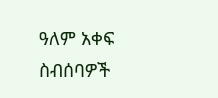ዓለም አቀፍ ስብሰባዎች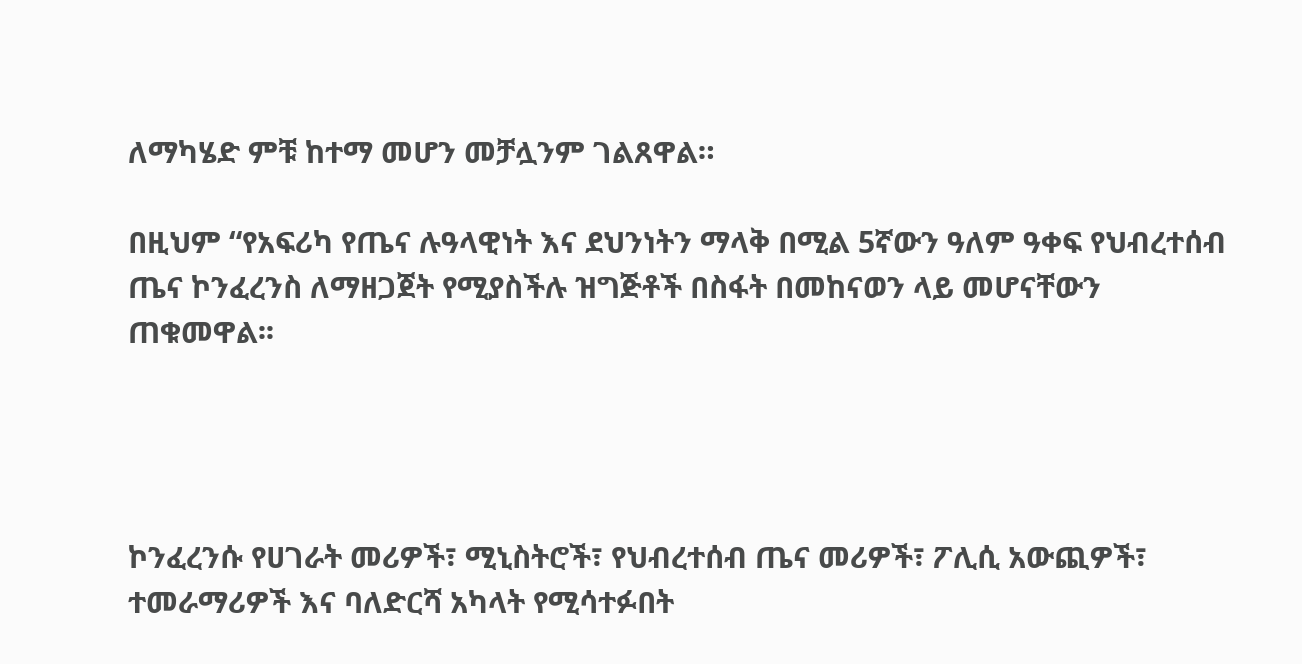ለማካሄድ ምቹ ከተማ መሆን መቻሏንም ገልጸዋል።

በዚህም “የአፍሪካ የጤና ሉዓላዊነት እና ደህንነትን ማላቅ በሚል 5ኛውን ዓለም ዓቀፍ የህብረተሰብ ጤና ኮንፈረንስ ለማዘጋጀት የሚያስችሉ ዝግጅቶች በስፋት በመከናወን ላይ መሆናቸውን ጠቁመዋል፡፡




ኮንፈረንሱ የሀገራት መሪዎች፣ ሚኒስትሮች፣ የህብረተሰብ ጤና መሪዎች፣ ፖሊሲ አውጪዎች፣ ተመራማሪዎች እና ባለድርሻ አካላት የሚሳተፉበት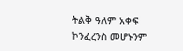ትልቅ ዓለም አቀፍ ኮንፈረንስ መሆኑንም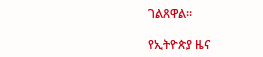ገልጸዋል።

የኢትዮጵያ ዜና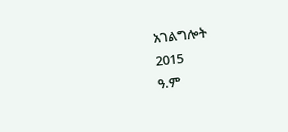አገልግሎት
2015
ዓ.ም